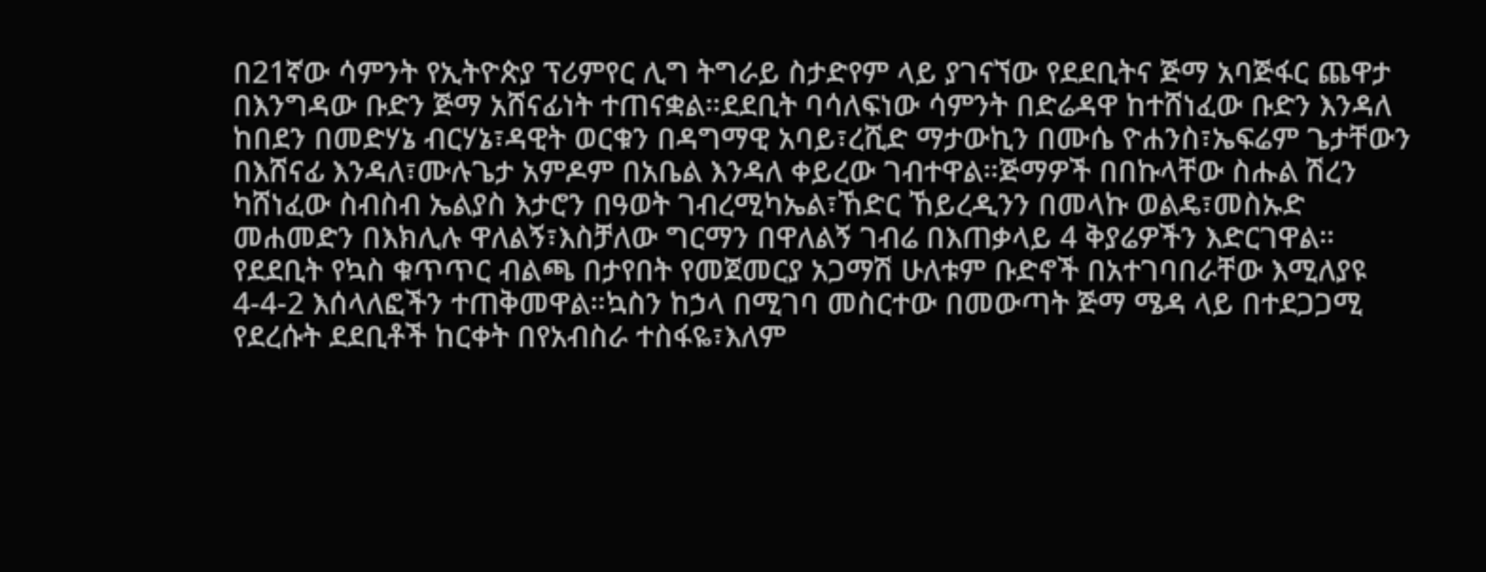በ21ኛው ሳምንት የኢትዮጵያ ፕሪምየር ሊግ ትግራይ ስታድየም ላይ ያገናኘው የደደቢትና ጅማ አባጅፋር ጨዋታ በእንግዳው ቡድን ጅማ አሸናፊነት ተጠናቋል።ደደቢት ባሳለፍነው ሳምንት በድሬዳዋ ከተሸነፈው ቡድን እንዳለ ከበደን በመድሃኔ ብርሃኔ፣ዳዊት ወርቁን በዳግማዊ አባይ፣ረሺድ ማታውኪን በሙሴ ዮሐንስ፣ኤፍሬም ጌታቸውን በእሸናፊ እንዳለ፣ሙሉጌታ አምዶም በአቤል እንዳለ ቀይረው ገብተዋል።ጅማዎች በበኩላቸው ስሑል ሽረን ካሸነፈው ስብስብ ኤልያስ እታሮን በዓወት ገብረሚካኤል፣ኸድር ኸይረዲንን በመላኩ ወልዴ፣መስኡድ መሐመድን በእክሊሉ ዋለልኝ፣እስቻለው ግርማን በዋለልኝ ገብሬ በእጠቃላይ 4 ቅያሬዎችን እድርገዋል።
የደደቢት የኳስ ቁጥጥር ብልጫ በታየበት የመጀመርያ አጋማሽ ሁለቱም ቡድኖች በአተገባበራቸው እሚለያዩ 4-4-2 እሰላለፎችን ተጠቅመዋል።ኳስን ከኃላ በሚገባ መስርተው በመውጣት ጅማ ሜዳ ላይ በተደጋጋሚ የደረሱት ደደቢቶች ከርቀት በየአብስራ ተስፋዬ፣እለም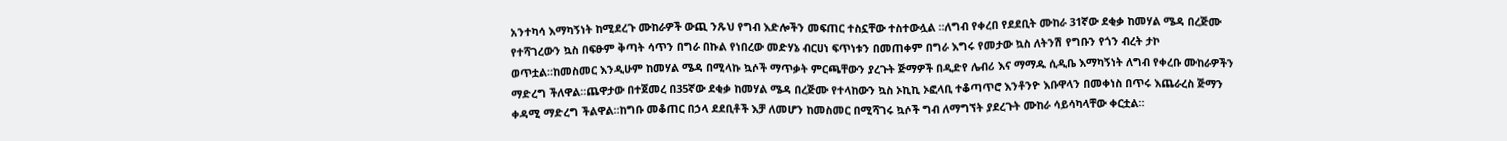አንተካሳ እማካኝነት ከሚደረጉ ሙከራዎች ውጪ ንጹህ የግብ እድሎችን መፍጠር ተስኗቸው ተስተውሏል ።ለግብ የቀረበ የደደቢት ሙከራ 31ኛው ደቂቃ ከመሃል ሜዳ በረጅሙ የተሻገረውን ኳስ በፍፁም ቅጣት ሳጥን በግራ በኩል የነበረው መድሃኔ ብርሀነ ፍጥነቱን በመጠቀም በግራ እግሩ የመታው ኳስ ለትንሽ የግቡን የጎን ብረት ታኮ ወጥቷል።ከመስመር እንዲሁም ከመሃል ሜዳ በሚላኩ ኳሶች ማጥቃት ምርጫቸውን ያረጉት ጅማዎች በዲድየ ሌብሪ እና ማማዱ ሲዲቤ እማካኝነት ለግብ የቀረቡ ሙከራዎችን ማድረግ ችለዋል።ጨዋታው በተጀመረ በ35ኛው ደቂቃ ከመሃል ሜዳ በረጅሙ የተላከውን ኳስ ኦኪኪ ኦፎላቢ ተቆጣጥሮ እንቶንዮ እቡዋላን በመቀነስ በጥሩ እጨራረስ ጅማን ቀዳሚ ማድረግ ችልዋል።ከግቡ መቆጠር በኃላ ደደቢቶች እቻ ለመሆን ከመስመር በሚሻገሩ ኳሶች ግብ ለማግኘት ያደረጉት ሙከራ ሳይሳካላቸው ቀርቷል።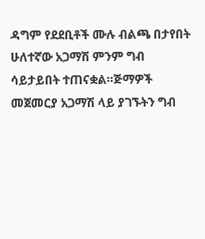ዳግም የደደቢቶች ሙሉ ብልጫ በታየበት ሁለተኛው አጋማሽ ምንም ግብ ሳይታይበት ተጠናቋል።ጅማዎች መጀመርያ አጋማሽ ላይ ያገኙትን ግብ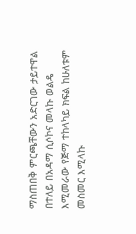ማስጠበቅ ምርጫቸውን አድርገው ታይተዋል በተለይ በአዳማ ሲሶኮና መላኩ ወልዴ እሚመራው የጅማ ተከላካይ ክፍል ከሁለቱም መስመር እሚላኩ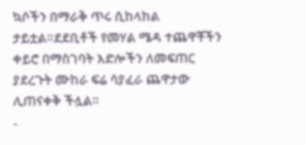ኳሶችን በማራቅ ጥሩ ሲከላከል ታይቷል።ደደቢቶች የመሃል ሜዳ ተጨዋቾችን ቀይሮ በማስገባት እድሎችን ለመፍጠር ያደረጉት ሙከራ ፍሬ ሳያፈራ ጨዋታው ሊጠናቀቅ ችሏል።
-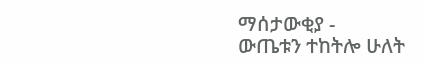ማሰታውቂያ -
ውጤቱን ተከትሎ ሁለት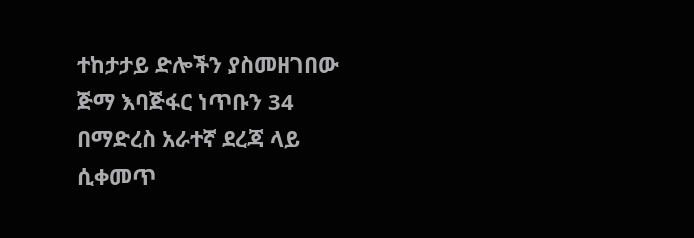ተከታታይ ድሎችን ያስመዘገበው ጅማ እባጅፋር ነጥቡን 34 በማድረስ አራተኛ ደረጃ ላይ ሲቀመጥ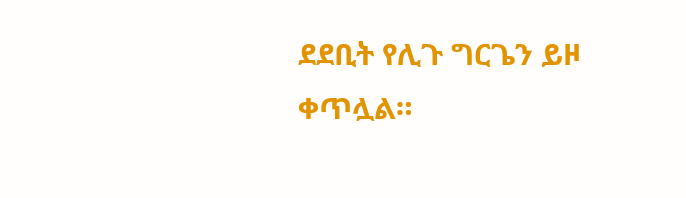ደደቢት የሊጉ ግርጌን ይዞ ቀጥሏል።